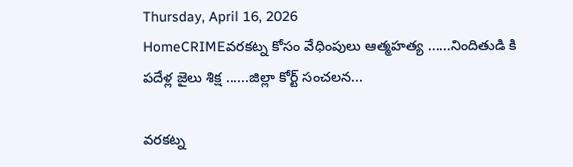Thursday, April 16, 2026
HomeCRIMEవరకట్న కోసం వేధింపులు ఆత్మహత్య ......నిందితుడి కి పదేళ్ల జైలు శిక్ష ......జిల్లా కోర్ట్ సంచలన...

వరకట్న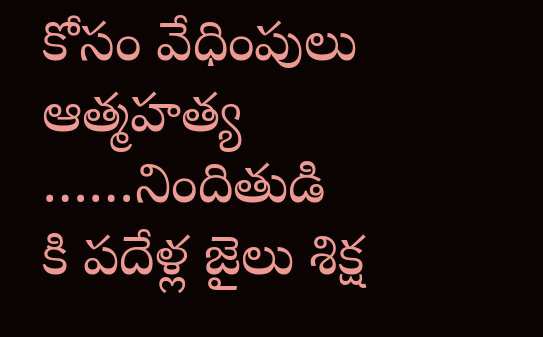కోసం వేధింపులు ఆత్మహత్య ……నిందితుడి కి పదేళ్ల జైలు శిక్ష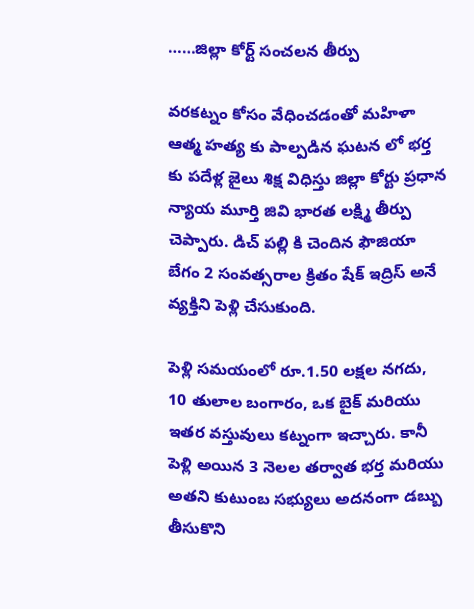……జిల్లా కోర్ట్ సంచలన తీర్పు

వరకట్నం కోసం వేధించడంతో మహిళా ఆత్మ హత్య కు పాల్పడిన ఘటన లో భర్త కు పదేళ్ల జైలు శిక్ష విధిస్తు జిల్లా కోర్టు ప్రధాన న్యాయ మూర్తి జివి భారత లక్ష్మి తీర్పు చెప్పారు. డిచ్ పల్లి కి చెందిన ఫౌజియా బేగం 2 సంవత్సరాల క్రితం షేక్ ఇద్రిస్ అనే వ్యక్తిని పెళ్లి చేసుకుంది.

పెళ్లి సమయంలో రూ.1.50 లక్షల నగదు, 10 తులాల బంగారం, ఒక బైక్ మరియు ఇతర వస్తువులు కట్నంగా ఇచ్చారు. కానీ పెళ్లి అయిన 3 నెలల తర్వాత భర్త మరియు అతని కుటుంబ సభ్యులు అదనంగా డబ్బు తీసుకొని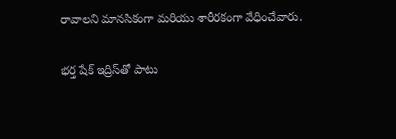రావాలని మానసికంగా మరియు శారీరకంగా వేధించేవారు.

భర్త షేక్ ఇద్రిస్‌తో పాటు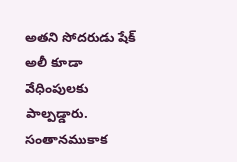అతని సోదరుడు షేక్ అలీ కూడా వేధింపులకు పాల్పడ్డారు. సంతానముకాక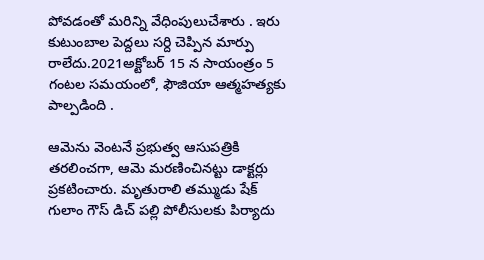పోవడంతో మరిన్ని వేధింపులుచేశారు . ఇరు కుటుంబాల పెద్దలు సర్ది చెప్పిన మార్పు రాలేదు.2021అక్టోబర్ 15 న సాయంత్రం 5 గంటల సమయంలో, ఫౌజియా ఆత్మహత్యకు పాల్పడింది .

ఆమెను వెంటనే ప్రభుత్వ ఆసుపత్రికి తరలించగా, ఆమె మరణించినట్టు డాక్టర్లు ప్రకటించారు. మృతురాలి తమ్ముడు షేక్ గులాం గౌస్ డిచ్ పల్లి పోలీసులకు పిర్యాదు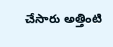చేసారు అత్తింటి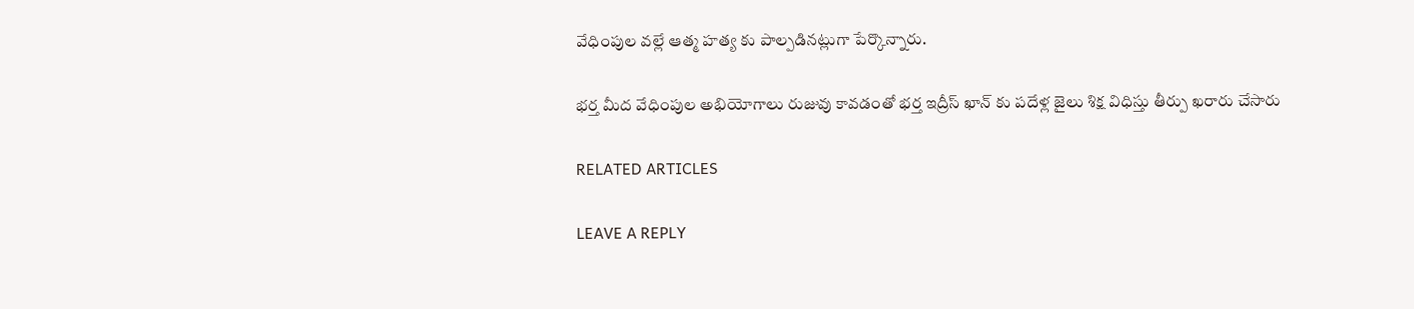వేధింపుల వల్లే ఆత్మ హత్య కు పాల్పడినట్లుగా పేర్కొన్నారు.

భర్త మీద వేధింపుల అభియోగాలు రుజువు కావడంతో భర్త ఇద్రీస్ ఖాన్ కు పదేళ్ల జైలు శిక్ష విధిస్తు తీర్పు ఖరారు చేసారు

RELATED ARTICLES

LEAVE A REPLY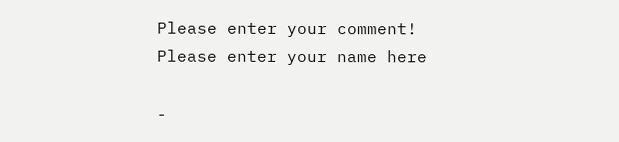Please enter your comment!
Please enter your name here

-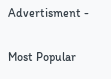Advertisment -

Most Popular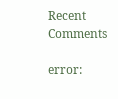Recent Comments

error: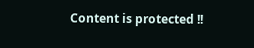Content is protected !!